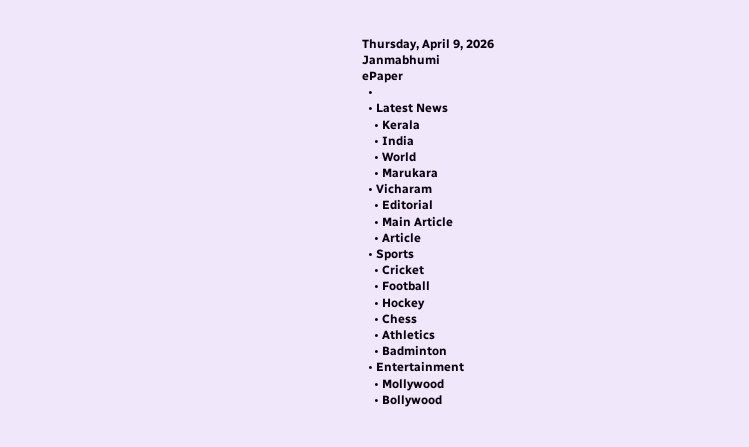Thursday, April 9, 2026
Janmabhumi
ePaper
  •
  • Latest News
    • Kerala
    • India
    • World
    • Marukara
  • Vicharam
    • Editorial
    • Main Article
    • Article
  • Sports
    • Cricket
    • Football
    • Hockey
    • Chess
    • Athletics
    • Badminton
  • Entertainment
    • Mollywood
    • Bollywood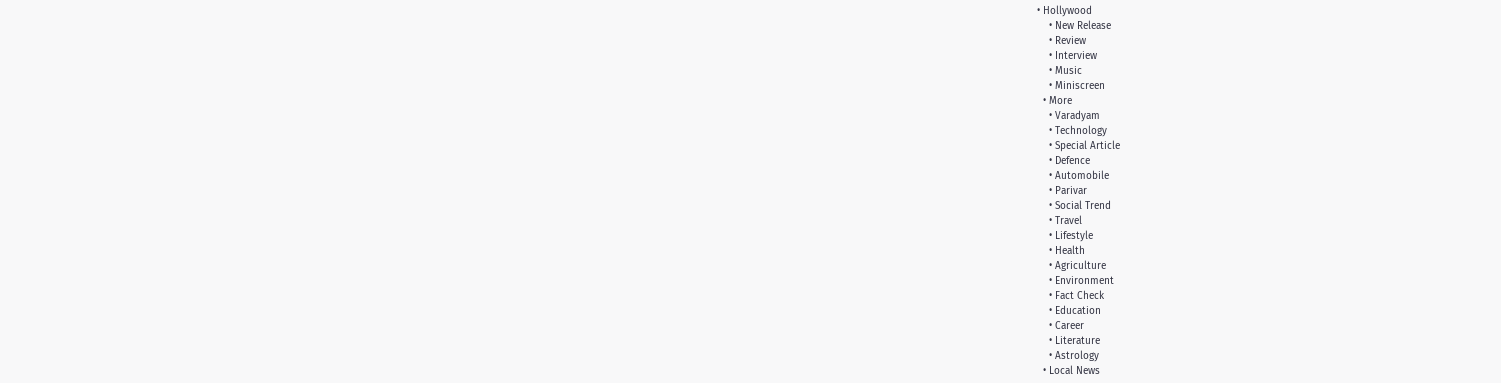• Hollywood
    • New Release
    • Review
    • Interview
    • Music
    • Miniscreen
  • More
    • Varadyam
    • Technology
    • Special Article
    • Defence
    • Automobile
    • Parivar
    • Social Trend
    • Travel
    • Lifestyle
    • Health
    • Agriculture
    • Environment
    • Fact Check
    • Education
    • Career
    • Literature
    • Astrology
  • Local News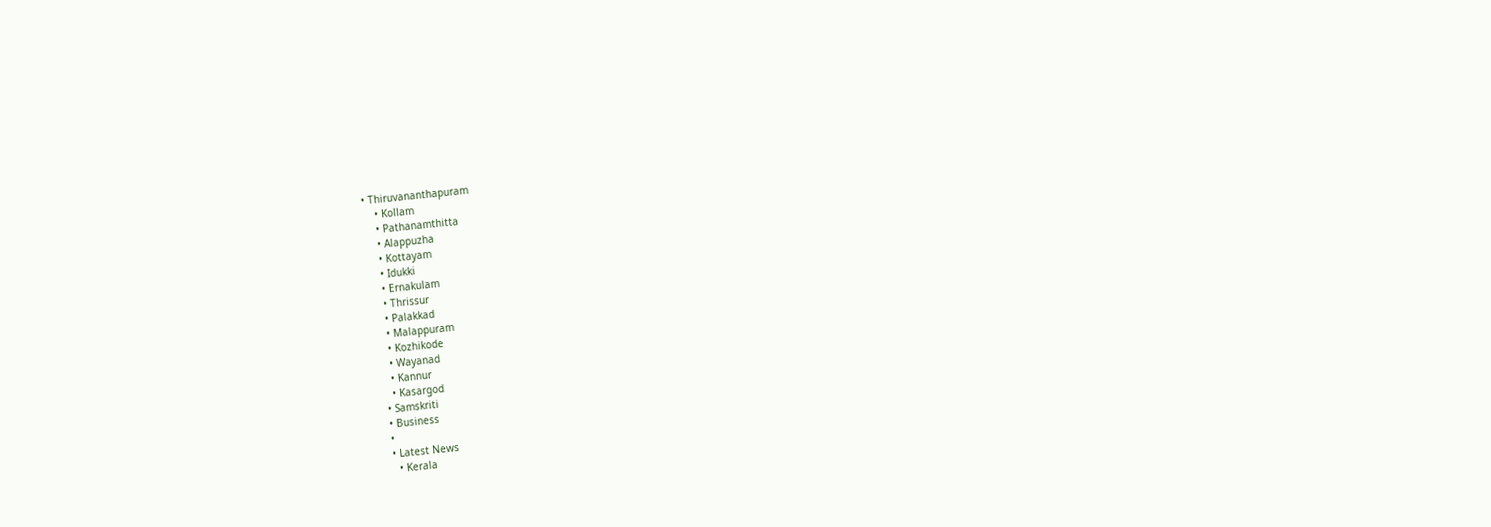• Thiruvananthapuram
    • Kollam
    • Pathanamthitta
    • Alappuzha
    • Kottayam
    • Idukki
    • Ernakulam
    • Thrissur
    • Palakkad
    • Malappuram
    • Kozhikode
    • Wayanad
    • Kannur
    • Kasargod
  • Samskriti
  • Business
  •
  • Latest News
    • Kerala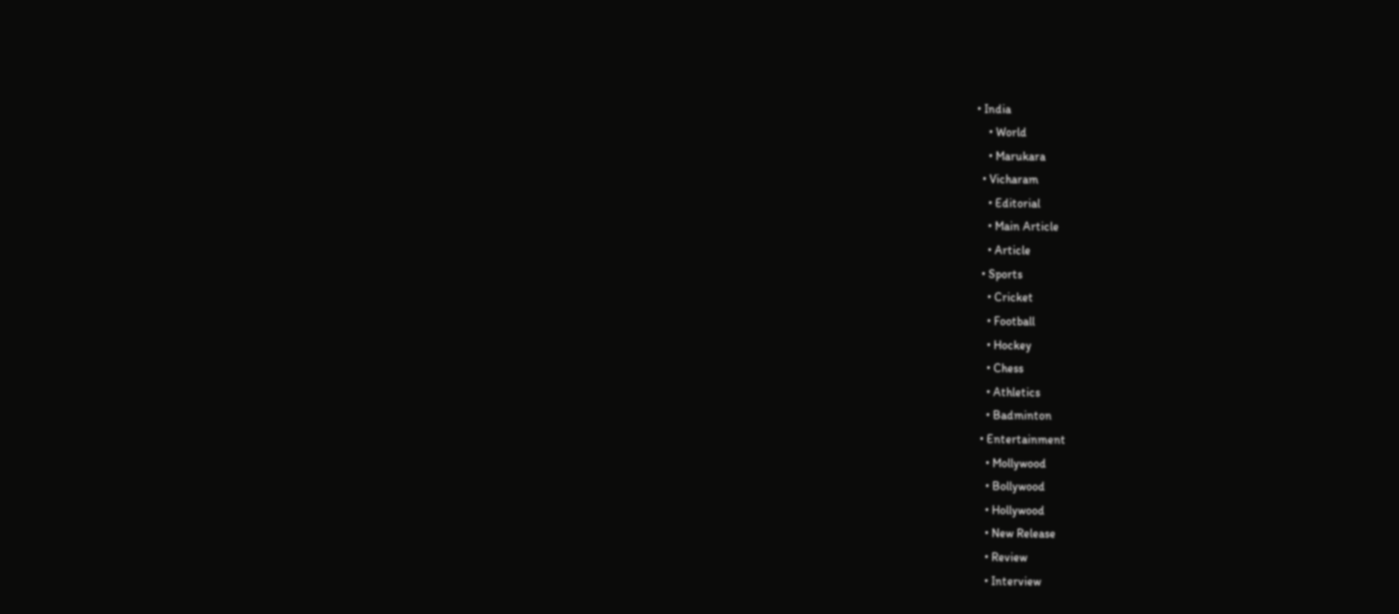• India
    • World
    • Marukara
  • Vicharam
    • Editorial
    • Main Article
    • Article
  • Sports
    • Cricket
    • Football
    • Hockey
    • Chess
    • Athletics
    • Badminton
  • Entertainment
    • Mollywood
    • Bollywood
    • Hollywood
    • New Release
    • Review
    • Interview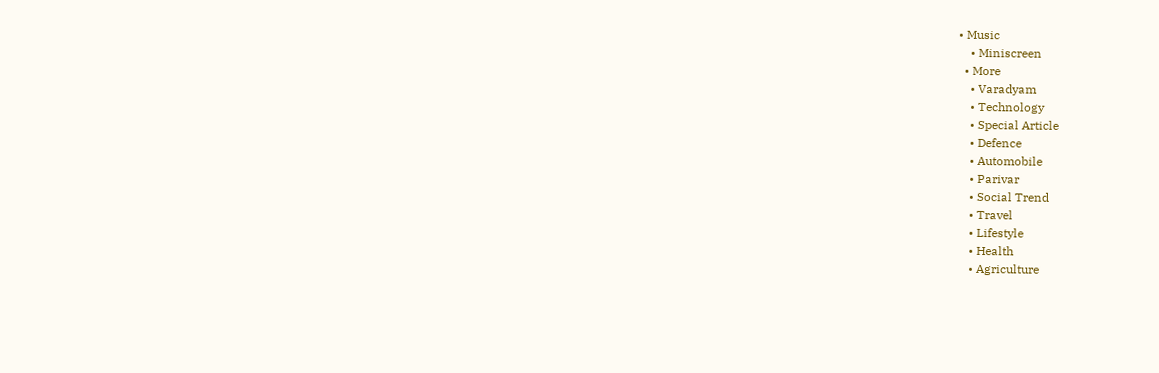• Music
    • Miniscreen
  • More
    • Varadyam
    • Technology
    • Special Article
    • Defence
    • Automobile
    • Parivar
    • Social Trend
    • Travel
    • Lifestyle
    • Health
    • Agriculture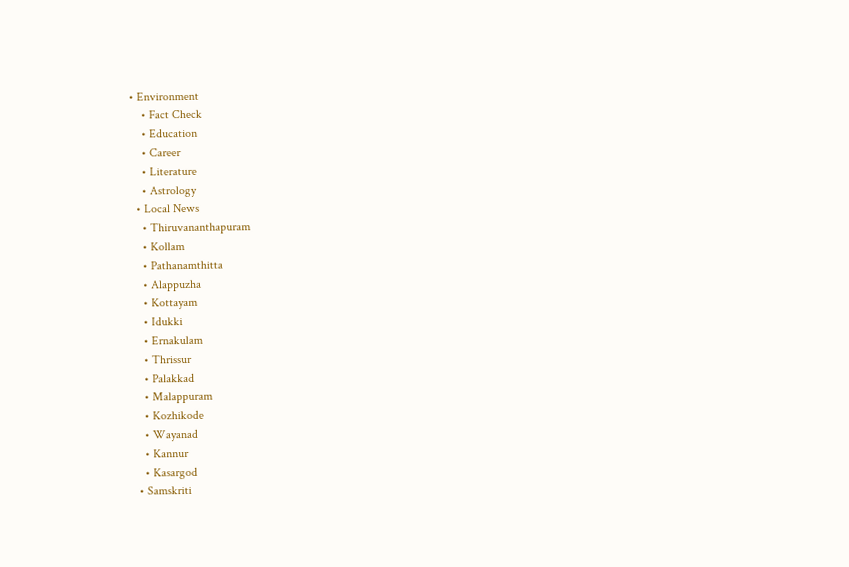• Environment
    • Fact Check
    • Education
    • Career
    • Literature
    • Astrology
  • Local News
    • Thiruvananthapuram
    • Kollam
    • Pathanamthitta
    • Alappuzha
    • Kottayam
    • Idukki
    • Ernakulam
    • Thrissur
    • Palakkad
    • Malappuram
    • Kozhikode
    • Wayanad
    • Kannur
    • Kasargod
  • Samskriti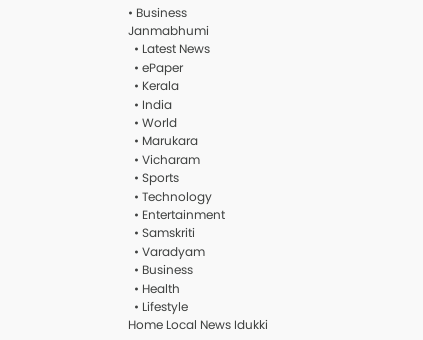• Business
Janmabhumi
  • Latest News
  • ePaper
  • Kerala
  • India
  • World
  • Marukara
  • Vicharam
  • Sports
  • Technology
  • Entertainment
  • Samskriti
  • Varadyam
  • Business
  • Health
  • Lifestyle
Home Local News Idukki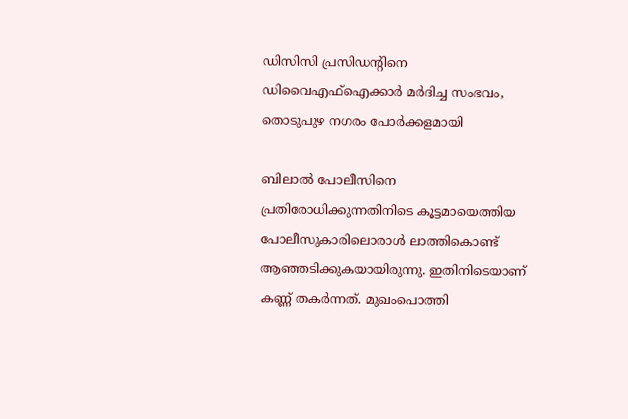ഡിസിസി പ്രസിഡന്റിനെ ഡിവൈഎഫ്ഐക്കാര്‍ മര്‍ദിച്ച സംഭവം, തൊടുപുഴ നഗരം പോര്‍ക്കളമായി

ബിലാല്‍ പോലീസിനെ പ്രതിരോധിക്കുന്നതിനിടെ കൂട്ടമായെത്തിയ പോലീസുകാരിലൊരാള്‍ ലാത്തികൊണ്ട് ആഞ്ഞടിക്കുകയായിരുന്നു. ഇതിനിടെയാണ് കണ്ണ് തകര്‍ന്നത്. മുഖംപൊത്തി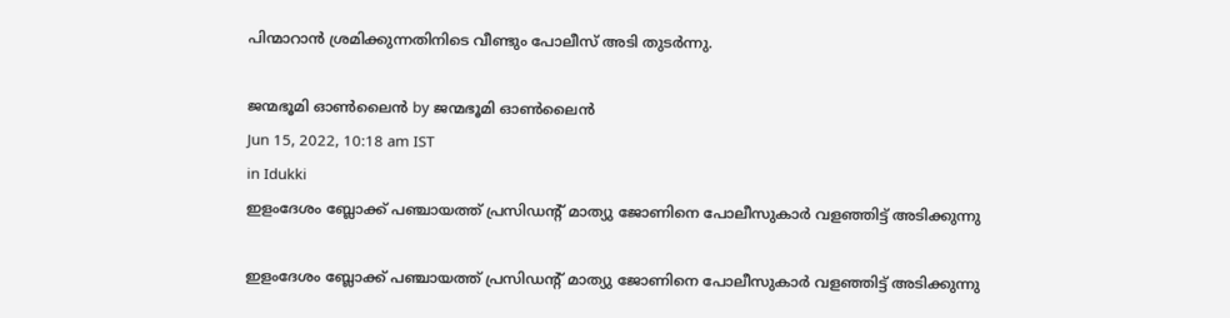പിന്മാറാന്‍ ശ്രമിക്കുന്നതിനിടെ വീണ്ടും പോലീസ് അടി തുടര്‍ന്നു.

ജന്മഭൂമി ഓണ്‍ലൈന്‍ by ജന്മഭൂമി ഓണ്‍ലൈന്‍
Jun 15, 2022, 10:18 am IST
in Idukki
ഇളംദേശം ബ്ലോക്ക് പഞ്ചായത്ത് പ്രസിഡന്റ് മാത്യു ജോണിനെ പോലീസുകാര്‍ വളഞ്ഞിട്ട് അടിക്കുന്നു

ഇളംദേശം ബ്ലോക്ക് പഞ്ചായത്ത് പ്രസിഡന്റ് മാത്യു ജോണിനെ പോലീസുകാര്‍ വളഞ്ഞിട്ട് അടിക്കുന്നു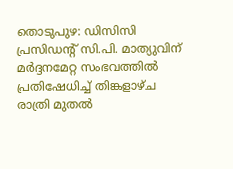തൊടുപുഴ: ഡിസിസി പ്രസിഡന്റ് സി.പി. മാത്യുവിന് മര്‍ദ്ദനമേറ്റ സംഭവത്തില്‍ പ്രതിഷേധിച്ച് തിങ്കളാഴ്ച രാത്രി മുതല്‍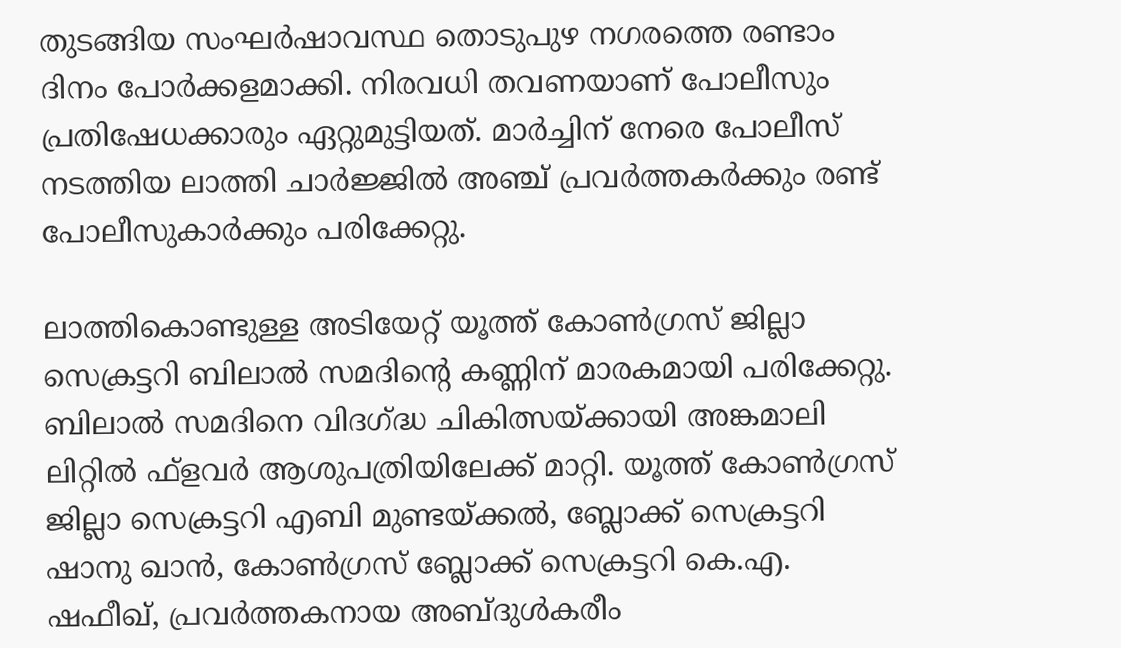തുടങ്ങിയ സംഘര്‍ഷാവസ്ഥ തൊടുപുഴ നഗരത്തെ രണ്ടാം ദിനം പോര്‍ക്കളമാക്കി. നിരവധി തവണയാണ് പോലീസും പ്രതിഷേധക്കാരും ഏറ്റുമുട്ടിയത്. മാര്‍ച്ചിന് നേരെ പോലീസ് നടത്തിയ ലാത്തി ചാര്‍ജ്ജില്‍ അഞ്ച് പ്രവര്‍ത്തകര്‍ക്കും രണ്ട് പോലീസുകാര്‍ക്കും പരിക്കേറ്റു.

ലാത്തികൊണ്ടുള്ള അടിയേറ്റ് യൂത്ത് കോണ്‍ഗ്രസ് ജില്ലാ സെക്രട്ടറി ബിലാല്‍ സമദിന്റെ കണ്ണിന് മാരകമായി പരിക്കേറ്റു. ബിലാല്‍ സമദിനെ വിദഗ്‌ദ്ധ ചികിത്സയ്‌ക്കായി അങ്കമാലി ലിറ്റില്‍ ഫ്‌ളവര്‍ ആശുപത്രിയിലേക്ക് മാറ്റി. യൂത്ത് കോണ്‍ഗ്രസ് ജില്ലാ സെക്രട്ടറി എബി മുണ്ടയ്‌ക്കല്‍, ബ്ലോക്ക് സെക്രട്ടറി ഷാനു ഖാന്‍, കോണ്‍ഗ്രസ് ബ്ലോക്ക് സെക്രട്ടറി കെ.എ. ഷഫീഖ്, പ്രവര്‍ത്തകനായ അബ്ദുള്‍കരീം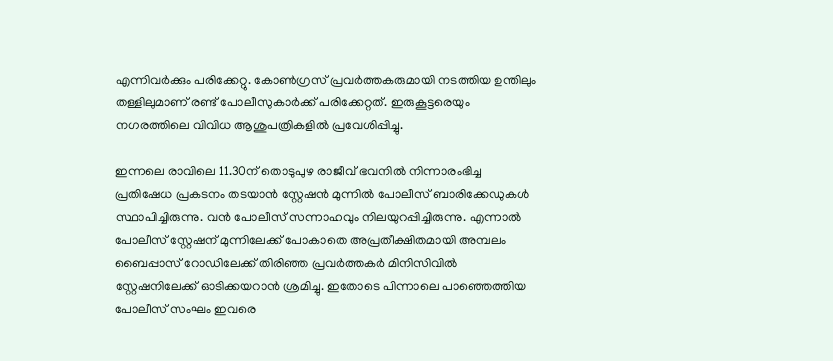എന്നിവര്‍ക്കും പരിക്കേറ്റു. കോണ്‍ഗ്രസ് പ്രവര്‍ത്തകരുമായി നടത്തിയ ഉന്തിലും തള്ളിലുമാണ് രണ്ട് പോലീസുകാര്‍ക്ക് പരിക്കേറ്റത്. ഇരുകൂട്ടരെയും നഗരത്തിലെ വിവിധ ആശുപത്രികളില്‍ പ്രവേശിപ്പിച്ചു.

ഇന്നലെ രാവിലെ 11.30ന് തൊടുപുഴ രാജീവ് ഭവനില്‍ നിന്നാരംഭിച്ച പ്രതിഷേധ പ്രകടനം തടയാന്‍ സ്റ്റേഷന്‍ മുന്നില്‍ പോലീസ് ബാരിക്കേഡുകള്‍ സ്ഥാപിച്ചിരുന്നു. വന്‍ പോലീസ് സന്നാഹവും നിലയുറപ്പിച്ചിരുന്നു. എന്നാല്‍ പോലീസ് സ്റ്റേഷന് മുന്നിലേക്ക് പോകാതെ അപ്രതീക്ഷിതമായി അമ്പലം ബൈപ്പാസ് റോഡിലേക്ക് തിരിഞ്ഞ പ്രവര്‍ത്തകര്‍ മിനിസിവില്‍ സ്റ്റേഷനിലേക്ക് ഓടിക്കയറാന്‍ ശ്രമിച്ചു. ഇതോടെ പിന്നാലെ പാഞ്ഞെത്തിയ പോലീസ് സംഘം ഇവരെ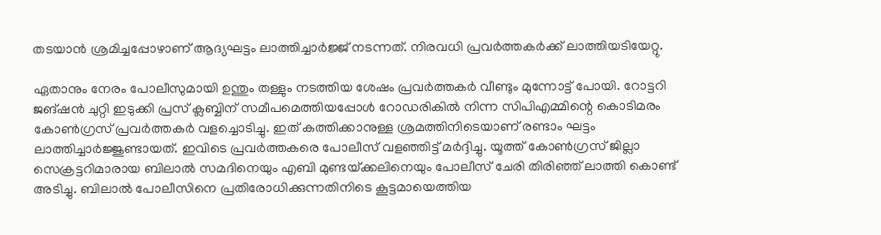തടയാന്‍ ശ്രമിച്ചപ്പോഴാണ് ആദ്യഘട്ടം ലാത്തിച്ചാര്‍ജ്ജ് നടന്നത്. നിരവധി പ്രവര്‍ത്തകര്‍ക്ക് ലാത്തിയടിയേറ്റു.

ഏതാനും നേരം പോലീസുമായി ഉന്തും തള്ളും നടത്തിയ ശേഷം പ്രവര്‍ത്തകര്‍ വീണ്ടും മുന്നോട്ട് പോയി. റോട്ടറി ജങ്ഷന്‍ ചുറ്റി ഇടുക്കി പ്രസ് ക്ലബ്ബിന് സമീപമെത്തിയപ്പോള്‍ റോഡരികില്‍ നിന്ന സിപിഎമ്മിന്റെ കൊടിമരം കോണ്‍ഗ്രസ് പ്രവര്‍ത്തകര്‍ വളച്ചൊടിച്ചു. ഇത് കത്തിക്കാനുള്ള ശ്രമത്തിനിടെയാണ് രണ്ടാം ഘട്ടം ലാത്തിച്ചാര്‍ജ്ജുണ്ടായത്. ഇവിടെ പ്രവര്‍ത്തകരെ പോലീസ് വളഞ്ഞിട്ട് മര്‍ദ്ദിച്ചു. യൂത്ത് കോണ്‍ഗ്രസ് ജില്ലാ സെക്രട്ടറിമാരായ ബിലാല്‍ സമദിനെയും എബി മുണ്ടയ്‌ക്കലിനെയും പോലീസ് ചേരി തിരിഞ്ഞ് ലാത്തി കൊണ്ട് അടിച്ചു. ബിലാല്‍ പോലീസിനെ പ്രതിരോധിക്കുന്നതിനിടെ കൂട്ടമായെത്തിയ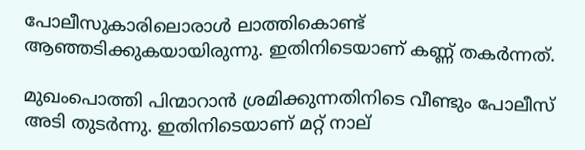പോലീസുകാരിലൊരാള്‍ ലാത്തികൊണ്ട് ആഞ്ഞടിക്കുകയായിരുന്നു. ഇതിനിടെയാണ് കണ്ണ് തകര്‍ന്നത്.

മുഖംപൊത്തി പിന്മാറാന്‍ ശ്രമിക്കുന്നതിനിടെ വീണ്ടും പോലീസ് അടി തുടര്‍ന്നു. ഇതിനിടെയാണ് മറ്റ് നാല്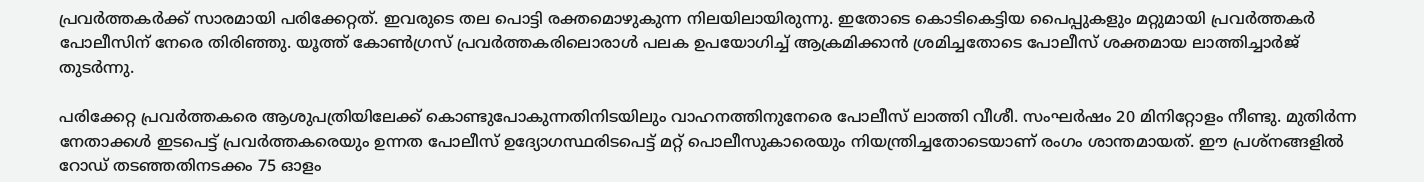പ്രവര്‍ത്തകര്‍ക്ക് സാരമായി പരിക്കേറ്റത്. ഇവരുടെ തല പൊട്ടി രക്തമൊഴുകുന്ന നിലയിലായിരുന്നു. ഇതോടെ കൊടികെട്ടിയ പൈപ്പുകളും മറ്റുമായി പ്രവര്‍ത്തകര്‍ പോലീസിന് നേരെ തിരിഞ്ഞു. യൂത്ത് കോണ്‍ഗ്രസ് പ്രവര്‍ത്തകരിലൊരാള്‍ പലക ഉപയോഗിച്ച് ആക്രമിക്കാന്‍ ശ്രമിച്ചതോടെ പോലീസ് ശക്തമായ ലാത്തിച്ചാര്‍ജ് തുടര്‍ന്നു.

പരിക്കേറ്റ പ്രവര്‍ത്തകരെ ആശുപത്രിയിലേക്ക് കൊണ്ടുപോകുന്നതിനിടയിലും വാഹനത്തിനുനേരെ പോലീസ് ലാത്തി വീശീ. സംഘര്‍ഷം 20 മിനിറ്റോളം നീണ്ടു. മുതിര്‍ന്ന നേതാക്കള്‍ ഇടപെട്ട് പ്രവര്‍ത്തകരെയും ഉന്നത പോലീസ് ഉദ്യോഗസ്ഥരിടപെട്ട് മറ്റ് പൊലീസുകാരെയും നിയന്ത്രിച്ചതോടെയാണ് രംഗം ശാന്തമായത്. ഈ പ്രശ്‌നങ്ങളില്‍ റോഡ് തടഞ്ഞതിനടക്കം 75 ഓളം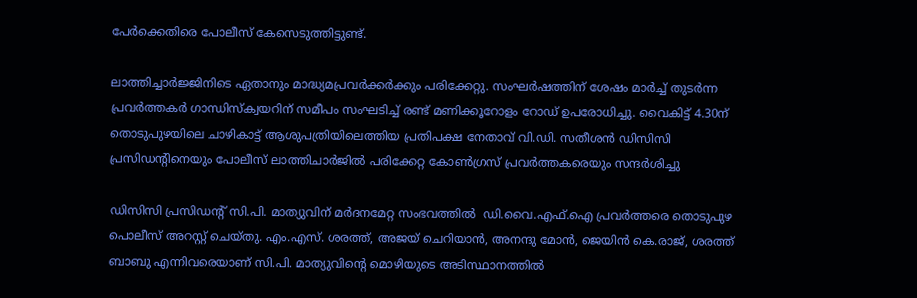പേര്‍ക്കെതിരെ പോലീസ് കേസെടുത്തിട്ടുണ്ട്.

ലാത്തിച്ചാര്‍ജ്ജിനിടെ ഏതാനും മാദ്ധ്യമപ്രവര്‍ക്കര്‍ക്കും പരിക്കേറ്റു. സംഘര്‍ഷത്തിന് ശേഷം മാര്‍ച്ച് തുടര്‍ന്ന പ്രവര്‍ത്തകര്‍ ഗാന്ധിസ്‌ക്വയറിന് സമീപം സംഘടിച്ച് രണ്ട് മണിക്കൂറോളം റോഡ് ഉപരോധിച്ചു. വൈകിട്ട് 4.30ന് തൊടുപുഴയിലെ ചാഴികാട്ട് ആശുപത്രിയിലെത്തിയ പ്രതിപക്ഷ നേതാവ് വി.ഡി. സതീശന്‍ ഡിസിസി പ്രസിഡന്റിനെയും പോലീസ് ലാത്തിചാര്‍ജില്‍ പരിക്കേറ്റ കോണ്‍ഗ്രസ് പ്രവര്‍ത്തകരെയും സന്ദര്‍ശിച്ചു

ഡിസിസി പ്രസിഡന്റ് സി.പി. മാത്യുവിന് മര്‍ദനമേറ്റ സംഭവത്തില്‍  ഡി.വൈ.എഫ്.ഐ പ്രവര്‍ത്തരെ തൊടുപുഴ പൊലീസ് അറസ്റ്റ് ചെയ്തു. എം.എസ്. ശരത്ത്, അജയ് ചെറിയാന്‍, അനന്ദു മോന്‍, ജെയിന്‍ കെ.രാജ്, ശരത്ത് ബാബു എന്നിവരെയാണ് സി.പി. മാത്യുവിന്റെ മൊഴിയുടെ അടിസ്ഥാനത്തില്‍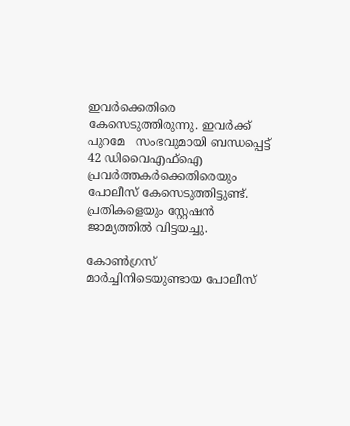ഇവര്‍ക്കെതിരെ കേസെടുത്തിരുന്നു. ഇവര്‍ക്ക് പുറമേ   സംഭവുമായി ബന്ധപ്പെട്ട് 42 ഡിവൈഎഫ്‌ഐ പ്രവര്‍ത്തകര്‍ക്കെതിരെയും പോലീസ് കേസെടുത്തിട്ടുണ്ട്. പ്രതികളെയും സ്റ്റേഷന്‍ ജാമ്യത്തില്‍ വിട്ടയച്ചു.

കോണ്‍ഗ്രസ് മാര്‍ച്ചിനിടെയുണ്ടായ പോലീസ്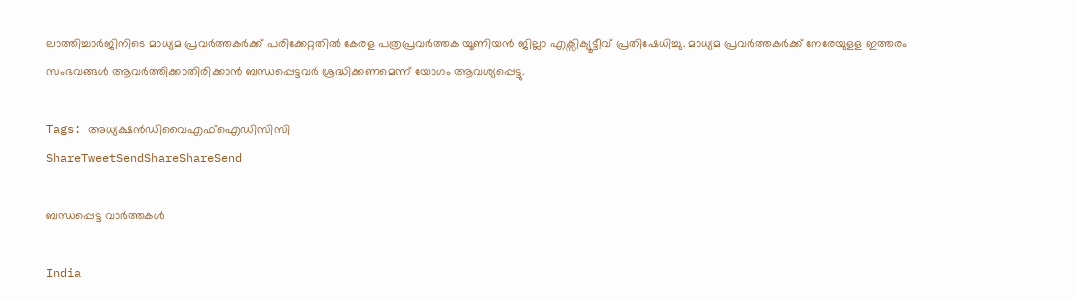ലാത്തിച്ചാര്‍ജിനിടെ മാധ്യമ പ്രവര്‍ത്തകര്‍ക്ക് പരിക്കേറ്റതില്‍ കേരള പത്രപ്രവര്‍ത്തക യൂണിയന്‍ ജില്ലാ എക്സിക്യൂട്ടീവ് പ്രതിഷേധിച്ചു. മാധ്യമ പ്രവര്‍ത്തകര്‍ക്ക് നേരേയുളള ഇത്തരം സംഭവങ്ങള്‍ ആവര്‍ത്തിക്കാതിരിക്കാന്‍ ബന്ധപ്പെട്ടവര്‍ ശ്രദ്ധിക്കണമെന്ന് യോഗം ആവശ്യപ്പെട്ടു.

Tags: അധ്യക്ഷന്‍ഡിവൈഎഫ്ഐഡിസിസി
ShareTweetSendShareShareSend

ബന്ധപ്പെട്ട വാര്‍ത്തകള്‍

India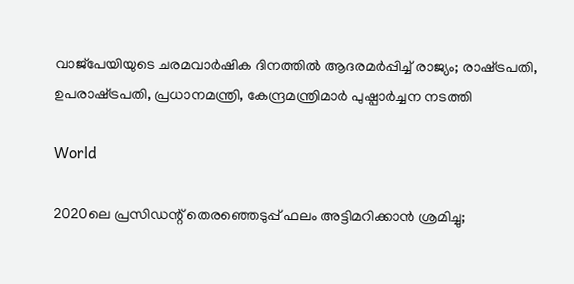വാജ്പേയിയുടെ ചരമവാര്‍ഷിക ദിനത്തില്‍ ആദരമര്‍പ്പിച്ച് രാജ്യം; രാഷ്‌ട്രപതി, ഉപരാഷ്‌ട്രപതി, പ്രധാനമന്ത്രി, കേന്ദ്രമന്ത്രിമാര്‍ പുഷ്പാര്‍ച്ചന നടത്തി

World

2020ലെ പ്രസിഡന്റ് തെരഞ്ഞെടുപ്പ് ഫലം അട്ടിമറിക്കാന്‍ ശ്രമിച്ചു;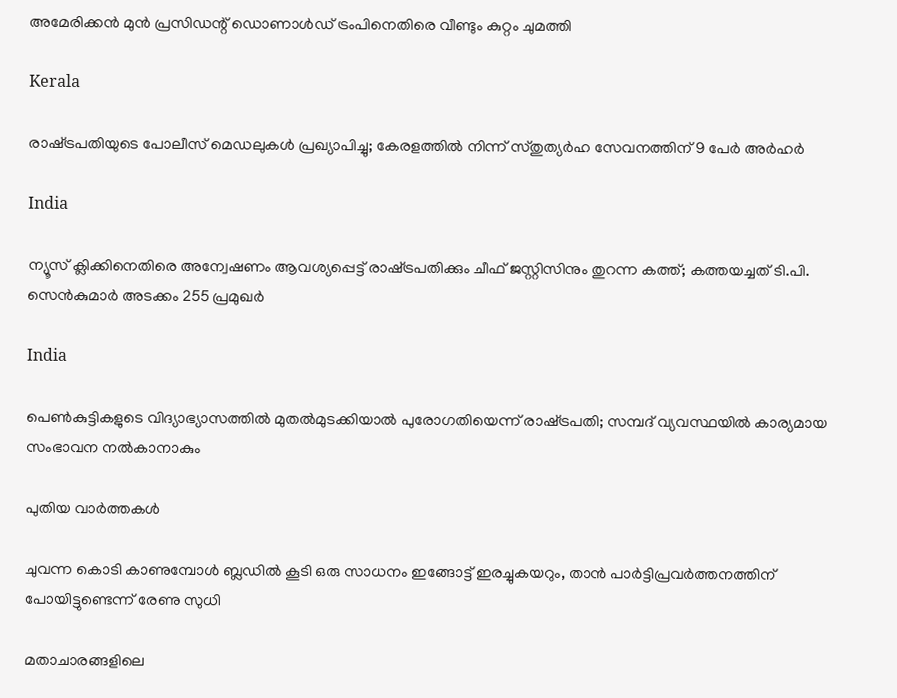അമേരിക്കന്‍ മുന്‍ പ്രസിഡന്റ് ഡൊണാള്‍ഡ് ട്രംപിനെതിരെ വീണ്ടും കുറ്റം ചുമത്തി

Kerala

രാഷ്‌ട്രപതിയുടെ പോലീസ് മെഡലുകള്‍ പ്രഖ്യാപിച്ചു; കേരളത്തില്‍ നിന്ന് സ്തുത്യര്‍ഹ സേവനത്തിന് 9 പേര്‍ അര്‍ഹര്‍

India

ന്യൂസ് ക്ലിക്കിനെതിരെ അന്വേഷണം ആവശ്യപ്പെട്ട് രാഷ്‌ട്രപതിക്കും ചീഫ് ജസ്റ്റിസിനും തുറന്ന കത്ത്; കത്തയച്ചത് ടി.പി. സെന്‍കുമാര്‍ അടക്കം 255 പ്രമുഖര്‍

India

പെണ്‍കുട്ടികളുടെ വിദ്യാഭ്യാസത്തില്‍ മുതല്‍മുടക്കിയാല്‍ പുരോഗതിയെന്ന് രാഷ്‌ട്രപതി; സമ്പദ് വ്യവസ്ഥയില്‍ കാര്യമായ സംഭാവന നല്‍കാനാകും

പുതിയ വാര്‍ത്തകള്‍

ചുവന്ന കൊടി കാണുമ്പോള്‍ ബ്ലഡില്‍ കൂടി ഒരു സാധനം ഇങ്ങോട്ട് ഇരച്ചുകയറും, താൻ പാർട്ടിപ്രവർത്തനത്തിന് പോയിട്ടുണ്ടെന്ന് രേണു സുധി

മതാചാരങ്ങളിലെ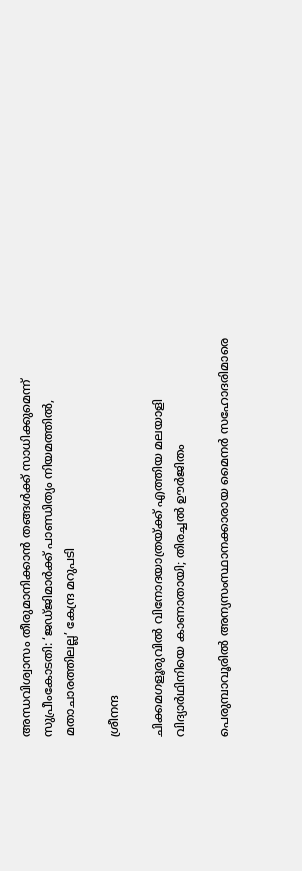അന്ധവിശ്വാസം തീരുമാനിക്കാൻ തങ്ങൾക്ക് സാധിക്കുമെന്ന് സുപ്രീംകോടതി: ‘ജഡ്ജിമാർക്ക് പാണ്ഡിത്യം നിയമത്തിൽ, മതാചാരത്തിലല്ല’ കേന്ദ്ര മറുപടി

ശ്രീനന്ദ

ചിക്കമഗളൂരുവില്‍ വിനോദയാത്രയ്‌ക്ക് എത്തിയ മലയാളി വിദ്യാർഥിനിയെ കാണാതായി; തിരച്ചല്‍ ഊര്‍ജിതം

പെരുമ്പാവൂരിൽ അന്യസംസ്ഥാനക്കാരായ മൈനർ സഹോദരിമാരെ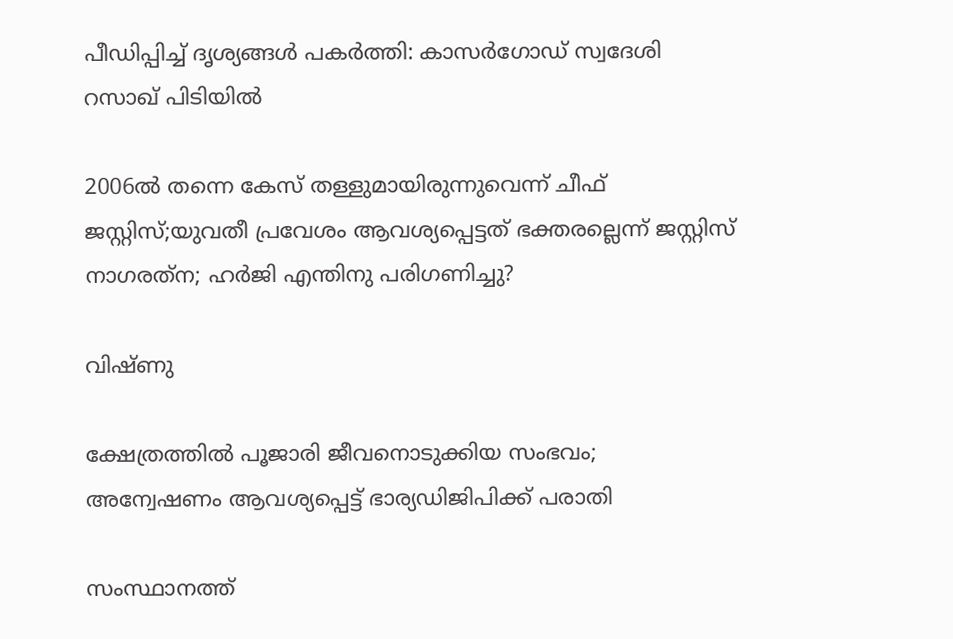പീഡിപ്പിച്ച് ദൃശ്യങ്ങൾ പകർത്തി: കാസർഗോഡ് സ്വദേശി റസാഖ് പിടിയിൽ

2006ല്‍ തന്നെ കേസ് തള്ളുമായിരുന്നുവെന്ന് ചീഫ് ജസ്റ്റിസ്;യുവതീ പ്രവേശം ആവശ്യപ്പെട്ടത് ഭക്തരല്ലെന്ന് ജസ്റ്റിസ് നാഗരത്‌ന; ഹര്‍ജി എന്തിനു പരിഗണിച്ചു?

വിഷ്ണു

ക്ഷേത്രത്തില്‍ പൂജാരി ജീവനൊടുക്കിയ സംഭവം; അന്വേഷണം ആവശ്യപ്പെട്ട് ഭാര്യഡിജിപിക്ക് പരാതി

സംസ്ഥാനത്ത്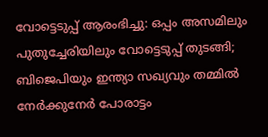വോട്ടെടുപ്പ് ആരംഭിച്ചു: ഒപ്പം അസമിലും പുതുച്ചേരിയിലും വോട്ടെടുപ്പ് തുടങ്ങി; ബിജെപിയും ഇന്ത്യാ സഖ്യവും തമ്മിൽ നേർക്കുനേർ പോരാട്ടം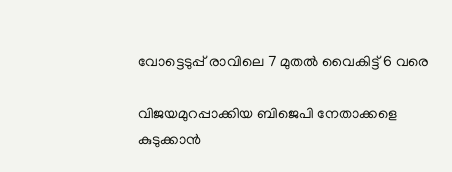വോട്ടെടുപ്പ് രാവിലെ 7 മുതല്‍ വൈകിട്ട് 6 വരെ

വിജയമുറപ്പാക്കിയ ബിജെപി നേതാക്കളെ കുടുക്കാന്‍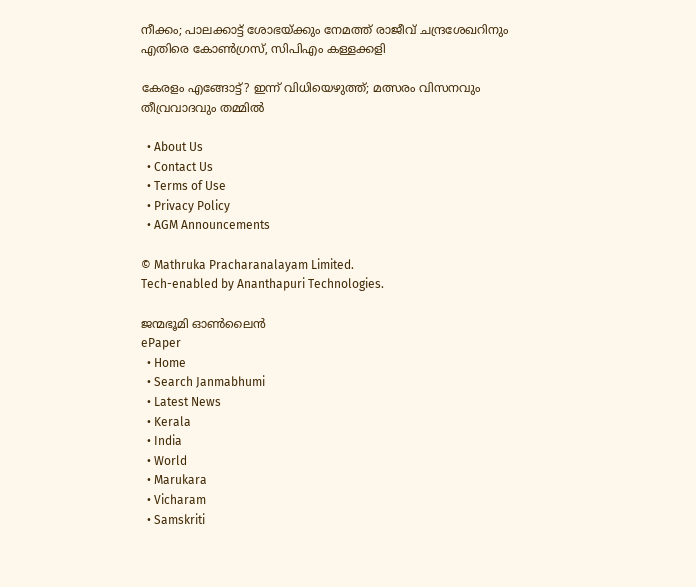നീക്കം; പാലക്കാട്ട് ശോഭയ്‌ക്കും നേമത്ത് രാജീവ് ചന്ദ്രശേഖറിനും എതിരെ കോണ്‍ഗ്രസ്, സിപിഎം കള്ളക്കളി

കേരളം എങ്ങോട്ട്? ഇന്ന് വിധിയെഴുത്ത്; മത്സരം വിസനവും തീവ്രവാദവും തമ്മില്‍

  • About Us
  • Contact Us
  • Terms of Use
  • Privacy Policy
  • AGM Announcements

© Mathruka Pracharanalayam Limited.
Tech-enabled by Ananthapuri Technologies.

ജന്മഭൂമി ഓണ്‍ലൈന്‍
ePaper
  • Home
  • Search Janmabhumi
  • Latest News
  • Kerala
  • India
  • World
  • Marukara
  • Vicharam
  • Samskriti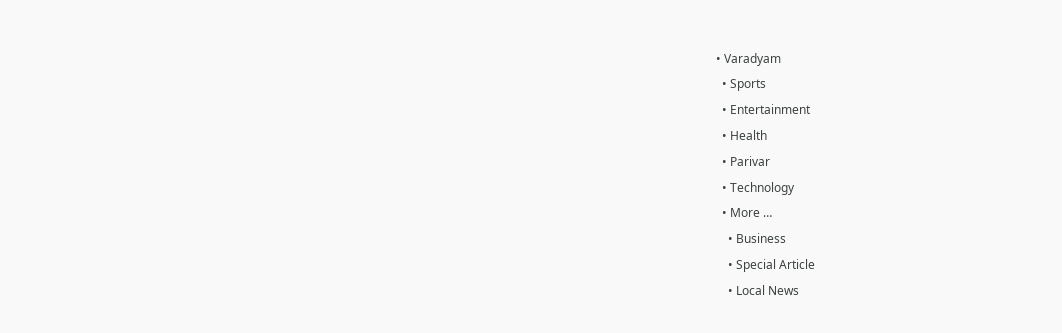• Varadyam
  • Sports
  • Entertainment
  • Health
  • Parivar
  • Technology
  • More …
    • Business
    • Special Article
    • Local News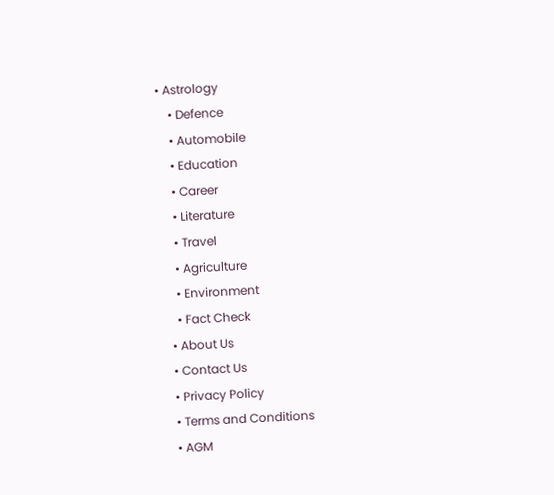• Astrology
    • Defence
    • Automobile
    • Education
    • Career
    • Literature
    • Travel
    • Agriculture
    • Environment
    • Fact Check
  • About Us
  • Contact Us
  • Privacy Policy
  • Terms and Conditions
  • AGM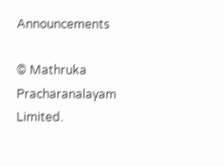Announcements

© Mathruka Pracharanalayam Limited.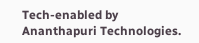Tech-enabled by Ananthapuri Technologies.